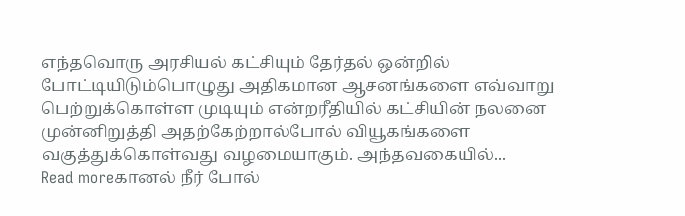எந்தவொரு அரசியல் கட்சியும் தேர்தல் ஒன்றில் போட்டியிடும்பொழுது அதிகமான ஆசனங்களை எவ்வாறு பெற்றுக்கொள்ள முடியும் என்றரீதியில் கட்சியின் நலனை முன்னிறுத்தி அதற்கேற்றால்போல் வியூகங்களை வகுத்துக்கொள்வது வழமையாகும். அந்தவகையில்...
Read moreகானல் நீர் போல்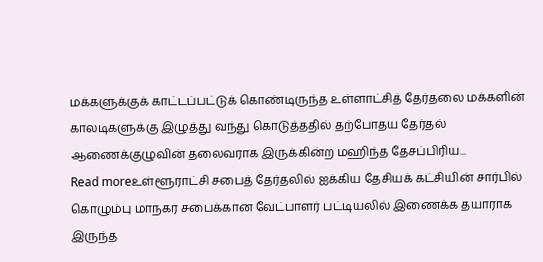மக்களுக்குக் காட்டப்பட்டுக் கொண்டிருந்த உள்ளாட்சித் தேர்தலை மக்களின் காலடிகளுக்கு இழுத்து வந்து கொடுத்ததில் தற்போதய தேர்தல் ஆணைக்குழுவின் தலைவராக இருக்கின்ற மஹிந்த தேசப்பிரிய...
Read moreஉள்ளூராட்சி சபைத் தேர்தலில் ஐக்கிய தேசியக் கட்சியின் சார்பில் கொழும்பு மாநகர சபைக்கான வேட்பாளர் பட்டியலில் இணைக்க தயாராக இருந்த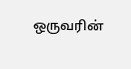ஒருவரின்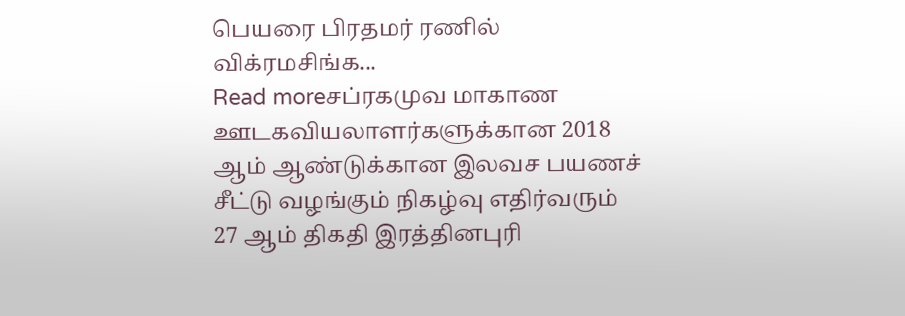பெயரை பிரதமர் ரணில் விக்ரமசிங்க...
Read moreசப்ரகமுவ மாகாண ஊடகவியலாளர்களுக்கான 2018 ஆம் ஆண்டுக்கான இலவச பயணச் சீட்டு வழங்கும் நிகழ்வு எதிர்வரும் 27 ஆம் திகதி இரத்தினபுரி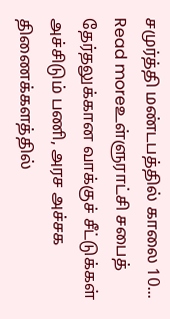சமுர்த்தி மண்டபத்தில் காலை 10...
Read moreஉள்ளுராட்சி சபைத் தேர்தலுக்கான வாக்குச் சீட்டுக்கள் அச்சிடும் பணி, அரச அச்சக திணைக்களத்தில்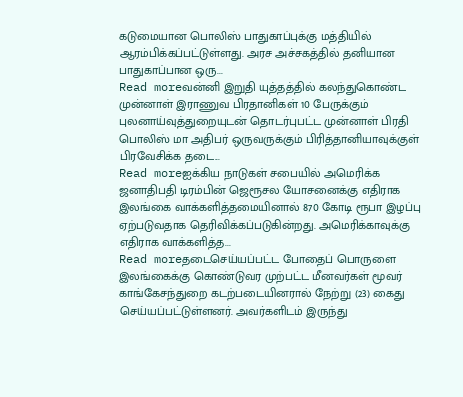கடுமையான பொலிஸ் பாதுகாப்புக்கு மத்தியில் ஆரம்பிக்கப்பட்டுள்ளது. அரச அச்சகத்தில் தனியான பாதுகாப்பான ஒரு...
Read moreவன்னி இறுதி யுத்தத்தில் கலந்துகொண்ட முன்னாள் இராணுவ பிரதானிகள் 10 பேருக்கும் புலனாய்வுத்துறையுடன் தொடர்புபட்ட முன்னாள் பிரதி பொலிஸ் மா அதிபர் ஒருவருக்கும் பிரித்தானியாவுக்குள் பிரவேசிக்க தடை...
Read moreஐக்கிய நாடுகள் சபையில் அமெரிக்க ஜனாதிபதி டிரம்பின் ஜெரூசல யோசனைக்கு எதிராக இலங்கை வாக்களித்தமையினால் 870 கோடி ரூபா இழப்பு ஏற்படுவதாக தெரிவிக்கப்படுகின்றது. அமெரிக்காவுக்கு எதிராக வாக்களித்த...
Read moreதடைசெய்யப்பட்ட போதைப் பொருளை இலங்கைக்கு கொண்டுவர முற்பட்ட மீனவர்கள் மூவர் காங்கேசந்துறை கடற்படையினரால் நேற்று (23) கைது செய்யப்பட்டுள்ளனர். அவர்களிடம் இருந்து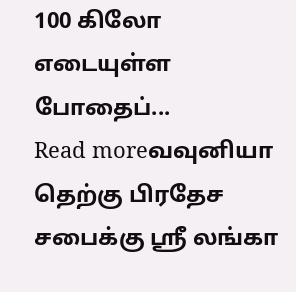100 கிலோ எடையுள்ள போதைப்...
Read moreவவுனியா தெற்கு பிரதேச சபைக்கு ஶ்ரீ லங்கா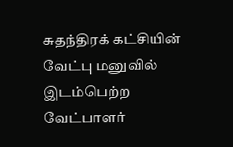சுதந்திரக் கட்சியின் வேட்பு மனுவில் இடம்பெற்ற வேட்பாளர்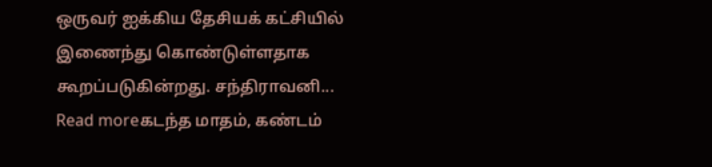ஒருவர் ஐக்கிய தேசியக் கட்சியில் இணைந்து கொண்டுள்ளதாக கூறப்படுகின்றது. சந்திராவனி...
Read moreகடந்த மாதம், கண்டம்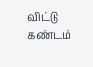விட்டு கண்டம்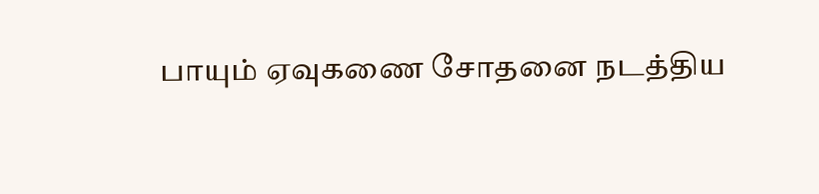பாயும் ஏவுகணை சோதனை நடத்திய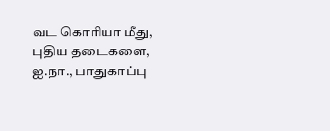வட கொரியா மீது, புதிய தடைகளை, ஐ.நா., பாதுகாப்பு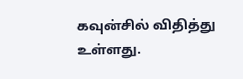கவுன்சில் விதித்து உள்ளது.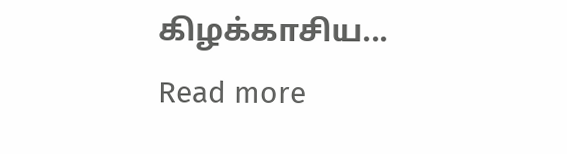கிழக்காசிய...
Read more